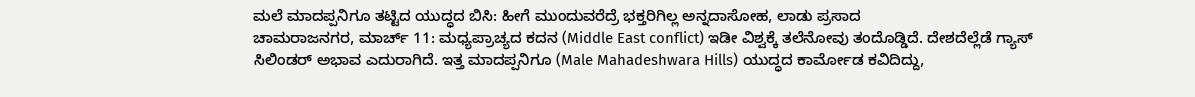ಮಲೆ ಮಾದಪ್ಪನಿಗೂ ತಟ್ಟಿದ ಯುದ್ಧದ ಬಿಸಿ: ಹೀಗೆ ಮುಂದುವರೆದ್ರೆ ಭಕ್ತರಿಗಿಲ್ಲ ಅನ್ನದಾಸೋಹ, ಲಾಡು ಪ್ರಸಾದ
ಚಾಮರಾಜನಗರ, ಮಾರ್ಚ್ 11: ಮಧ್ಯಪ್ರಾಚ್ಯದ ಕದನ (Middle East conflict) ಇಡೀ ವಿಶ್ವಕ್ಕೆ ತಲೆನೋವು ತಂದೊಡ್ಡಿದೆ. ದೇಶದೆಲ್ಲೆಡೆ ಗ್ಯಾಸ್ ಸಿಲಿಂಡರ್ ಅಭಾವ ಎದುರಾಗಿದೆ. ಇತ್ತ ಮಾದಪ್ಪನಿಗೂ (Male Mahadeshwara Hills) ಯುದ್ಧದ ಕಾರ್ಮೋಡ ಕವಿದಿದ್ದು,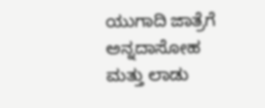ಯುಗಾದಿ ಜಾತ್ರೆಗೆ ಅನ್ನದಾಸೋಹ ಮತ್ತು ಲಾಡು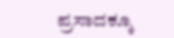ಪ್ರಸಾದಕ್ಕೂ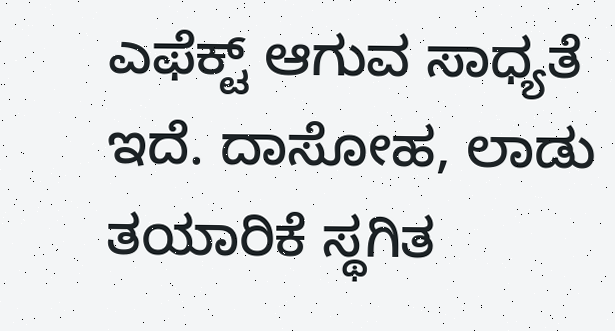ಎಫೆಕ್ಟ್ ಆಗುವ ಸಾಧ್ಯತೆ ಇದೆ. ದಾಸೋಹ, ಲಾಡು ತಯಾರಿಕೆ ಸ್ಥಗಿತ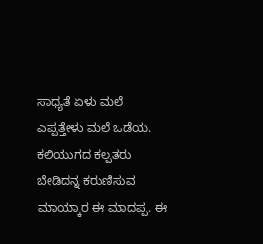ಸಾಧ್ಯತೆ ಏಳು ಮಲೆ ಎಪ್ಪತ್ತೇಳು ಮಲೆ ಒಡೆಯ. ಕಲಿಯುಗದ ಕಲ್ಪತರು ಬೇಡಿದನ್ನ ಕರುಣಿಸುವ ಮಾಯ್ಕಾರ ಈ ಮಾದಪ್ಪ. ಈ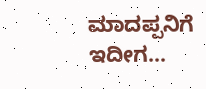ಮಾದಪ್ಪನಿಗೆ ಇದೀಗ…